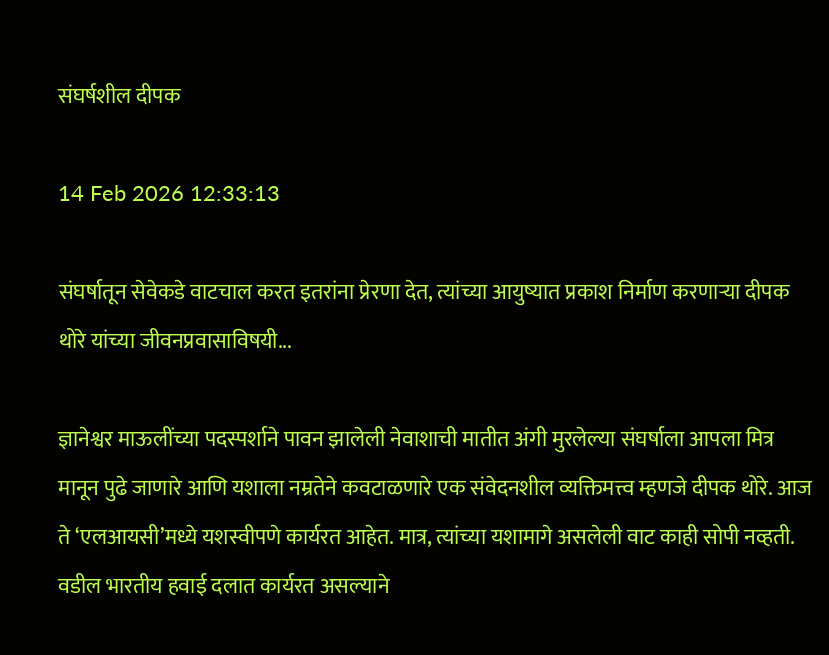संघर्षशील दीपक

14 Feb 2026 12:33:13

संघर्षातून सेवेकडे वाटचाल करत इतरांना प्रेरणा देत, त्यांच्या आयुष्यात प्रकाश निर्माण करणाऱ्या दीपक थोरे यांच्या जीवनप्रवासाविषयी...

ज्ञानेश्वर माऊलींच्या पदस्पर्शाने पावन झालेली नेवाशाची मातीत अंगी मुरलेल्या संघर्षाला आपला मित्र मानून पुढे जाणारे आणि यशाला नम्रतेने कवटाळणारे एक संवेदनशील व्यक्तिमत्त्व म्हणजे दीपक थोरे. आज ते ‌‘एलआयसी‌’मध्ये यशस्वीपणे कार्यरत आहेत. मात्र, त्यांच्या यशामागे असलेली वाट काही सोपी नव्हती. वडील भारतीय हवाई दलात कार्यरत असल्याने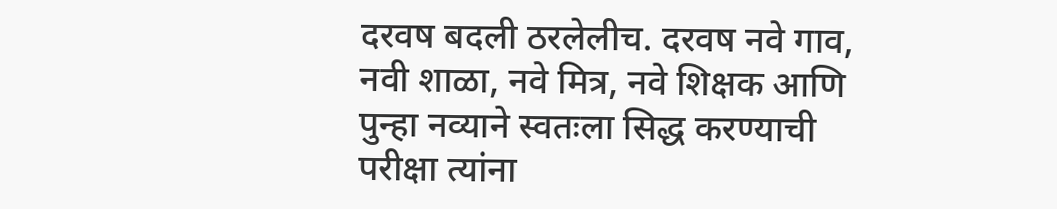दरवष बदली ठरलेलीच. दरवष नवे गाव, नवी शाळा, नवे मित्र, नवे शिक्षक आणि पुन्हा नव्याने स्वतःला सिद्ध करण्याची परीक्षा त्यांना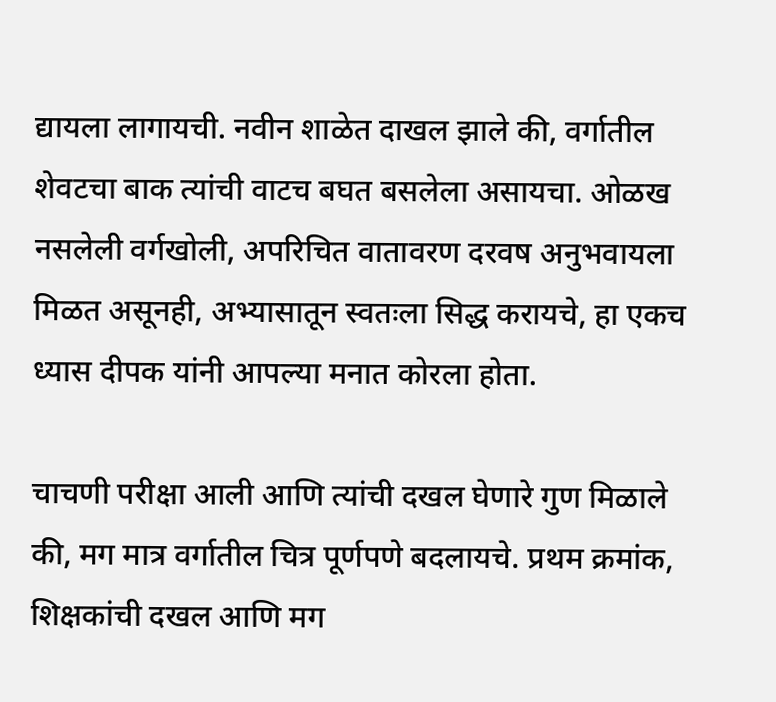द्यायला लागायची. नवीन शाळेत दाखल झाले की, वर्गातील शेवटचा बाक त्यांची वाटच बघत बसलेला असायचा. ओळख नसलेली वर्गखोली, अपरिचित वातावरण दरवष अनुभवायला मिळत असूनही, अभ्यासातून स्वतःला सिद्ध करायचे, हा एकच ध्यास दीपक यांनी आपल्या मनात कोरला होता.

चाचणी परीक्षा आली आणि त्यांची दखल घेणारे गुण मिळाले की, मग मात्र वर्गातील चित्र पूर्णपणे बदलायचे. प्रथम क्रमांक, शिक्षकांची दखल आणि मग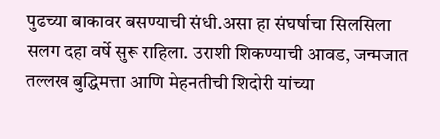पुढच्या बाकावर बसण्याची संधी.असा हा संघर्षाचा सिलसिला सलग दहा वर्षे सुरू राहिला. उराशी शिकण्याची आवड, जन्मजात तल्लख बुद्धिमत्ता आणि मेहनतीची शिदोरी यांच्या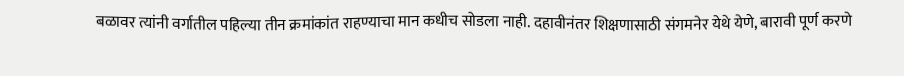बळावर त्यांनी वर्गातील पहिल्या तीन क्रमांकांत राहण्याचा मान कधीच सोडला नाही. दहावीनंतर शिक्षणासाठी संगमनेर येथे येणे, बारावी पूर्ण करणे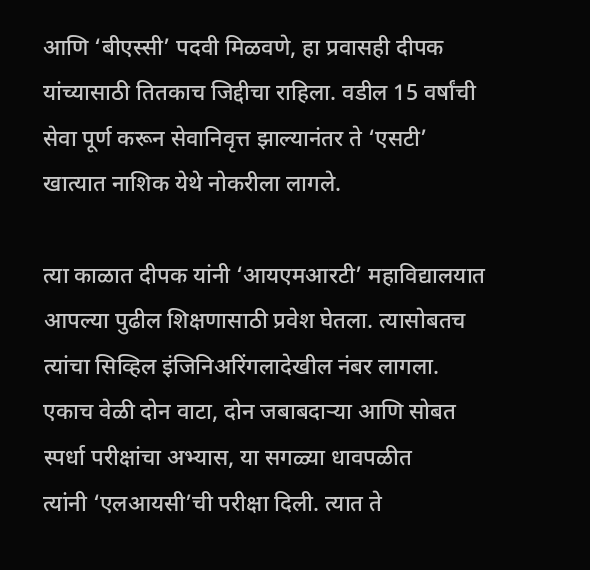आणि ‌‘बीएस्सी‌’ पदवी मिळवणे, हा प्रवासही दीपक यांच्यासाठी तितकाच जिद्दीचा राहिला. वडील 15 वर्षांची सेवा पूर्ण करून सेवानिवृत्त झाल्यानंतर ते ‌‘एसटी‌’ खात्यात नाशिक येथे नोकरीला लागले.

त्या काळात दीपक यांनी ‌‘आयएमआरटी‌’ महाविद्यालयात आपल्या पुढील शिक्षणासाठी प्रवेश घेतला. त्यासोबतच त्यांचा सिव्हिल इंजिनिअरिंगलादेखील नंबर लागला. एकाच वेळी दोन वाटा, दोन जबाबदाऱ्या आणि सोबत स्पर्धा परीक्षांचा अभ्यास, या सगळ्या धावपळीत त्यांनी ‌‘एलआयसी‌’ची परीक्षा दिली. त्यात ते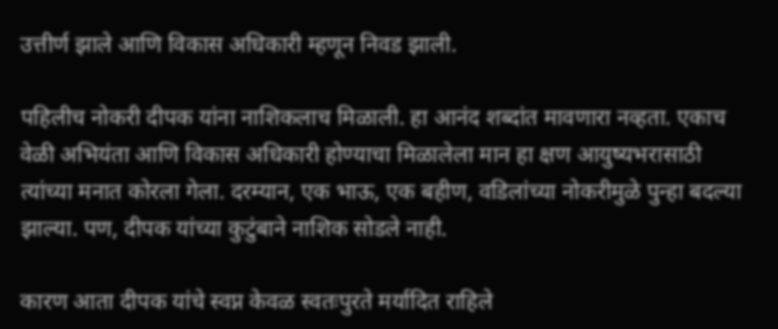उत्तीर्ण झाले आणि विकास अधिकारी म्हणून निवड झाली.

पहिलीच नोकरी दीपक यांना नाशिकलाच मिळाली. हा आनंद शब्दांत मावणारा नव्हता. एकाच वेळी अभियंता आणि विकास अधिकारी होण्याचा मिळालेला मान हा क्षण आयुष्यभरासाठी त्यांच्या मनात कोरला गेला. दरम्यान, एक भाऊ, एक बहीण, वडिलांच्या नोकरीमुळे पुन्हा बदल्या झाल्या. पण, दीपक यांच्या कुटुंबाने नाशिक सोडले नाही.

कारण आता दीपक यांचे स्वप्न केवळ स्वतःपुरते मर्यादित राहिले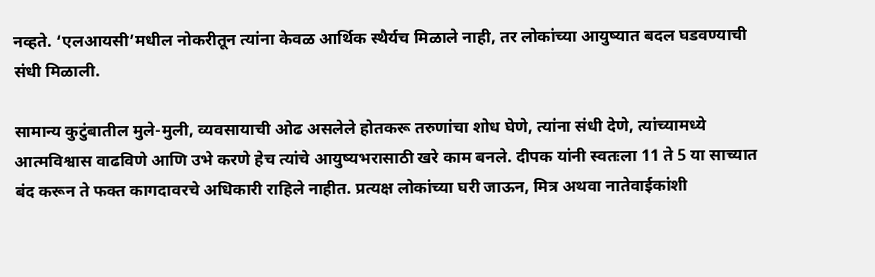नव्हते. ‘एलआयसी‌’मधील नोकरीतून त्यांना केवळ आर्थिक स्थैर्यच मिळाले नाही, तर लोकांच्या आयुष्यात बदल घडवण्याची संधी मिळाली.

सामान्य कुटुंबातील मुले-मुली, व्यवसायाची ओढ असलेले होतकरू तरुणांचा शोध घेणे, त्यांना संधी देणे, त्यांच्यामध्ये आत्मविश्वास वाढविणे आणि उभे करणे हेच त्यांचे आयुष्यभरासाठी खरे काम बनले. दीपक यांनी स्वतःला 11 ते 5 या साच्यात बंद करून ते फक्त कागदावरचे अधिकारी राहिले नाहीत. प्रत्यक्ष लोकांच्या घरी जाऊन, मित्र अथवा नातेवाईकांशी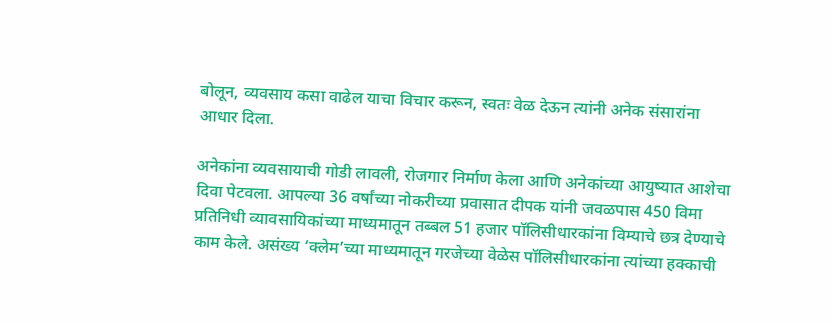बोलून, व्यवसाय कसा वाढेल याचा विचार करून, स्वतः वेळ देऊन त्यांनी अनेक संसारांना आधार दिला.

अनेकांना व्यवसायाची गोडी लावली, रोजगार निर्माण केला आणि अनेकांच्या आयुष्यात आशेचा दिवा पेटवला. आपल्या 36 वर्षांच्या नोकरीच्या प्रवासात दीपक यांनी जवळपास 450 विमा प्रतिनिधी व्यावसायिकांच्या माध्यमातून तब्बल 51 हजार पॉलिसीधारकांना विम्याचे छत्र देण्याचे काम केले. असंख्य ‌‘क्लेम‌’च्या माध्यमातून गरजेच्या वेळेस पॉलिसीधारकांना त्यांच्या हक्काची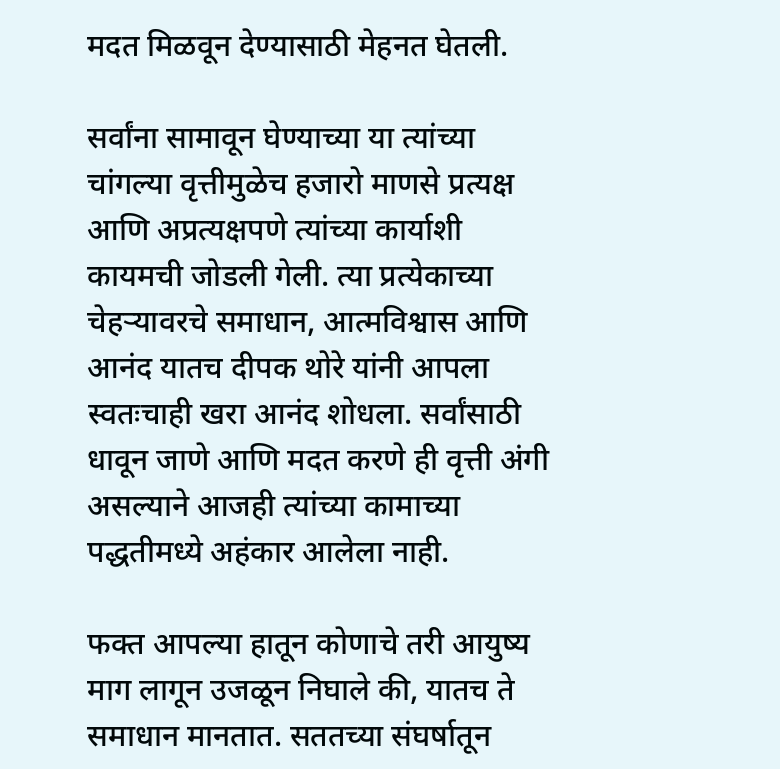मदत मिळवून देण्यासाठी मेहनत घेतली.

सर्वांना सामावून घेण्याच्या या त्यांच्या चांगल्या वृत्तीमुळेच हजारो माणसे प्रत्यक्ष आणि अप्रत्यक्षपणे त्यांच्या कार्याशी कायमची जोडली गेली. त्या प्रत्येकाच्या चेहऱ्यावरचे समाधान, आत्मविश्वास आणि आनंद यातच दीपक थोरे यांनी आपला स्वतःचाही खरा आनंद शोधला. सर्वांसाठी धावून जाणे आणि मदत करणे ही वृत्ती अंगी असल्याने आजही त्यांच्या कामाच्या पद्धतीमध्ये अहंकार आलेला नाही.

फक्त आपल्या हातून कोणाचे तरी आयुष्य माग लागून उजळून निघाले की, यातच ते समाधान मानतात. सततच्या संघर्षातून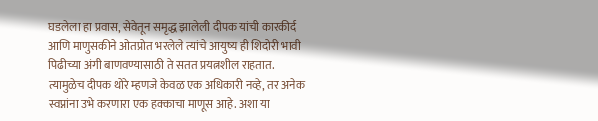घडलेला हा प्रवास, सेवेतून समृद्ध झालेली दीपक यांची कारकीर्द आणि माणुसकीने ओतप्रोत भरलेले त्यांचे आयुष्य ही शिदोरी भावी पिढीच्या अंगी बाणवण्यासाठी ते सतत प्रयत्नशील राहतात. त्यामुळेच दीपक थोरे म्हणजे केवळ एक अधिकारी नव्हे, तर अनेक स्वप्नांना उभे करणारा एक हक्काचा माणूस आहे. अशा या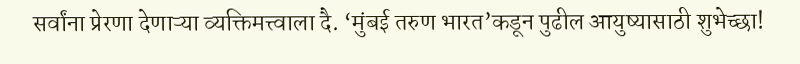सर्वांना प्रेरणा देणाऱ्या व्यक्तिमत्त्वाला दै. ‘मुंबई तरुण भारत‌’कडून पुढील आयुष्यासाठी शुभेच्छा!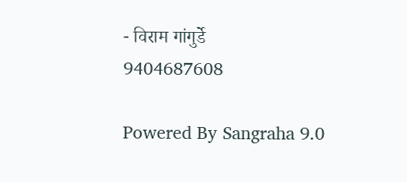- विराम गांगुर्डे
9404687608

Powered By Sangraha 9.0